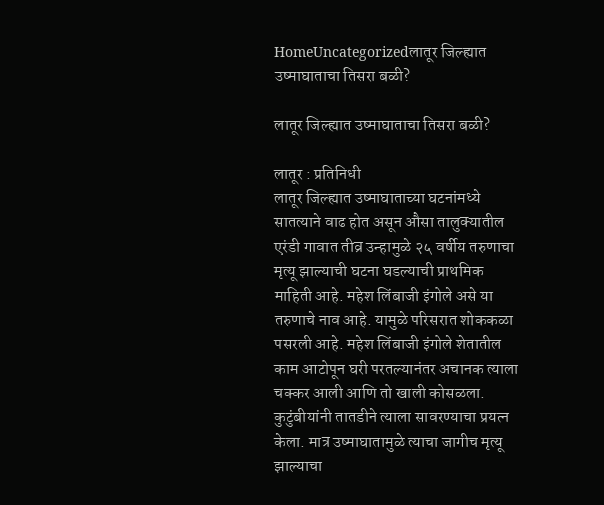HomeUncategorizedलातूर जिल्ह्यात उष्माघाताचा तिसरा बळी?

लातूर जिल्ह्यात उष्माघाताचा तिसरा बळी?

लातूर : प्रतिनिधी
लातूर जिल्ह्यात उष्माघाताच्या घटनांमध्ये सातत्याने वाढ होत असून औसा तालुक्यातील एरंडी गावात तीव्र उन्हामुळे २५ वर्षीय तरुणाचा मृत्यू झाल्याची घटना घडल्याची प्राथमिक माहिती आहे. महेश लिंबाजी इंगोले असे या तरुणाचे नाव आहे. यामुळे परिसरात शोककळा पसरली आहे. महेश लिंबाजी इंगोले शेतातील काम आटोपून घरी परतल्यानंतर अचानक त्याला चक्कर आली आणि तो खाली कोसळला. कुटुंबीयांनी तातडीने त्याला सावरण्याचा प्रयत्न केला. मात्र उष्माघातामुळे त्याचा जागीच मृत्यू झाल्याचा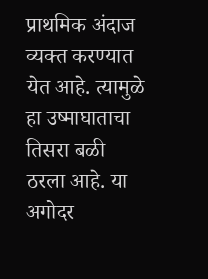प्राथमिक अंदाज व्यक्त करण्यात येत आहे. त्यामुळे हा उष्माघाताचा तिसरा बळी ठरला आहे. या अगोदर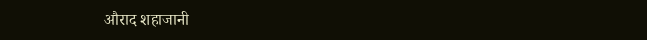औराद शहाजानी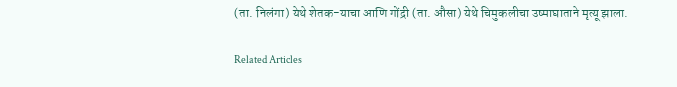(ता. निलंगा) येथे शेतक-याचा आणि गोंद्री (ता. औसा) येथे चिमुकलीचा उष्माघाताने मृत्यू झाला.

Related Articles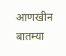आणखीन बातम्या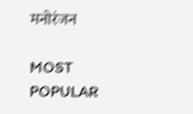मनोरंजन

MOST POPULAR